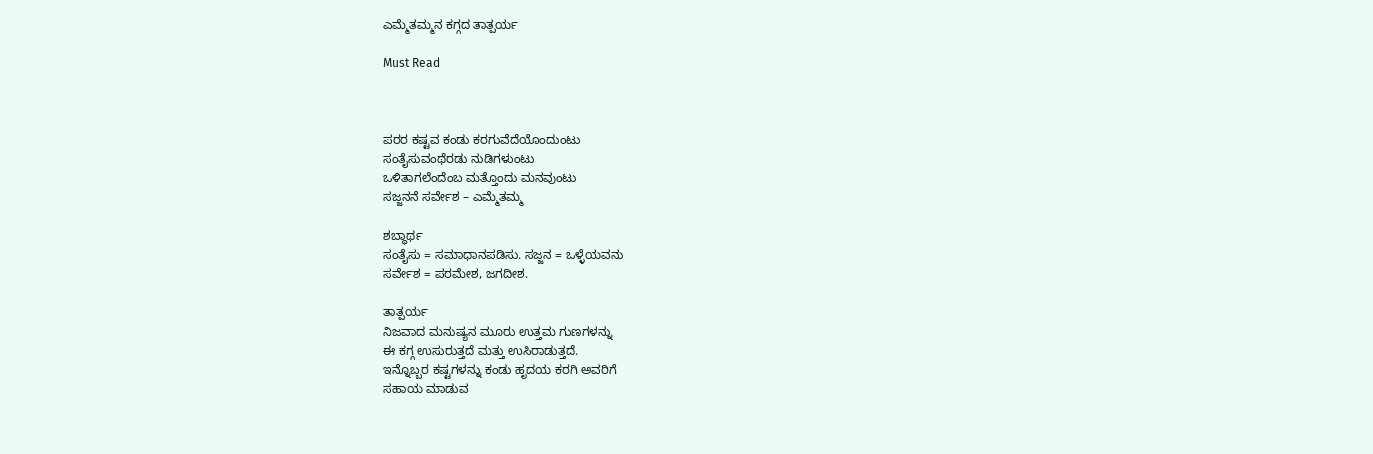ಎಮ್ಮೆತಮ್ಮನ ಕಗ್ಗದ ತಾತ್ಪರ್ಯ

Must Read



ಪರರ ಕಷ್ಟವ ಕಂಡು ಕರಗುವೆದೆಯೊಂದುಂಟು
ಸಂತೈಸುವಂಥೆರಡು ನುಡಿಗಳುಂಟು
ಒಳಿತಾಗಲೆಂದೆಂಬ ಮತ್ತೊಂದು ಮನವುಂಟು
ಸಜ್ಜನನೆ ಸರ್ವೇಶ – ಎಮ್ಮೆತಮ್ಮ‌

ಶಬ್ಧಾರ್ಥ
ಸಂತೈಸು = ಸಮಾಧಾನಪಡಿಸು‌. ಸಜ್ಜನ = ಒಳ್ಳೆಯವನು
ಸರ್ವೇಶ = ಪರಮೇಶ, ಜಗದೀಶ.

ತಾತ್ಪರ್ಯ
ನಿಜವಾದ ಮನುಷ್ಯನ‌‌ ಮೂರು ಉತ್ತಮ‌ ಗುಣಗಳನ್ನು
ಈ‌ ಕಗ್ಗ ಉಸುರುತ್ತದೆ‌ ಮತ್ತು ಉಸಿರಾಡುತ್ತದೆ.
ಇನ್ನೊಬ್ಬರ ಕಷ್ಟಗಳನ್ನು ಕಂಡು ಹೃದಯ‌ ಕರಗಿ ಅವರಿಗೆ
ಸಹಾಯ‌ ಮಾಡುವ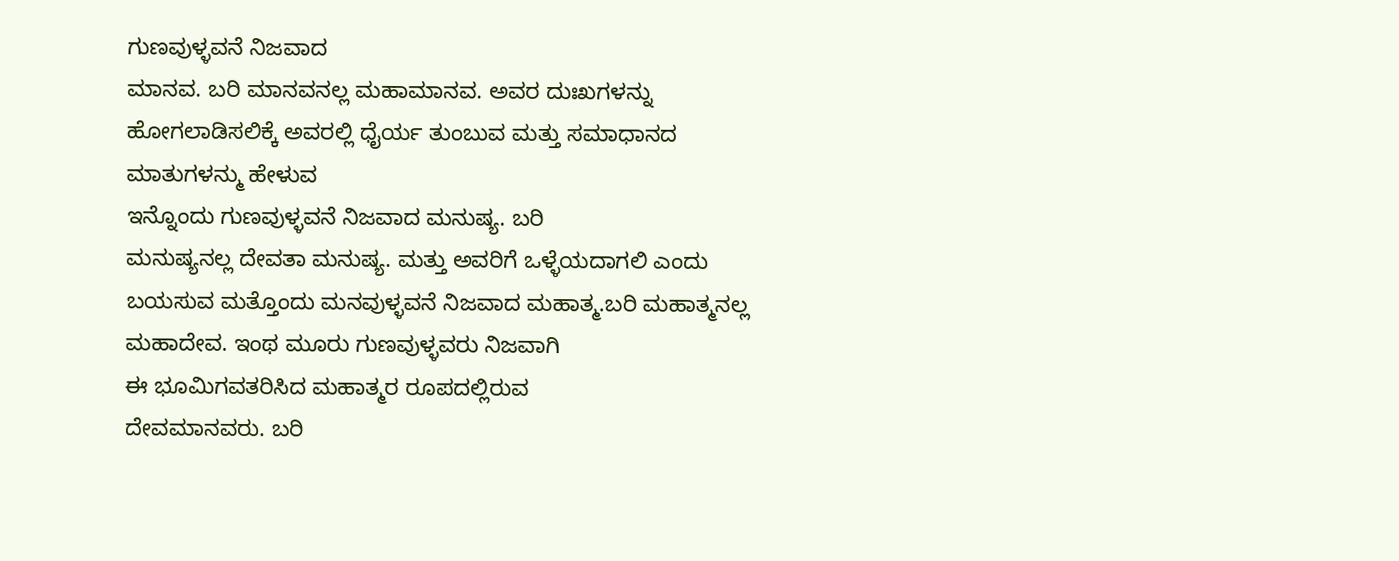ಗುಣವುಳ್ಳವನೆ ನಿಜವಾದ‌
ಮಾನವ. ಬರಿ ಮಾನವನಲ್ಲ ಮಹಾಮಾನವ. ಅವರ ದುಃಖಗಳನ್ನು ಹೋಗಲಾಡಿಸಲಿಕ್ಕೆ ಅವರಲ್ಲಿ ಧೈರ್ಯ ತುಂಬುವ‌ ಮತ್ತು ಸಮಾಧಾನದ‌ ಮಾತುಗಳನ್ಮು ಹೇಳುವ
ಇನ್ನೊಂದು‌ ಗುಣವುಳ್ಳವನೆ ನಿಜವಾದ ಮನುಷ್ಯ. ಬರಿ
ಮನುಷ್ಯನಲ್ಲ ದೇವತಾ ಮನುಷ್ಯ. ಮತ್ತು ಅವರಿಗೆ ಒಳ್ಳೆಯದಾಗಲಿ ಎಂದು ಬಯಸುವ ಮತ್ತೊಂದು ಮನವುಳ್ಳವನೆ ನಿಜವಾದ ಮಹಾತ್ಮ.ಬರಿ ಮಹಾತ್ಮನಲ್ಲ‌ ಮಹಾದೇವ. ಇಂಥ ಮೂರು ಗುಣವುಳ್ಳವರು ನಿಜವಾಗಿ
ಈ ಭೂಮಿಗವತರಿಸಿದ ಮಹಾತ್ಮರ ರೂಪದಲ್ಲಿರುವ
ದೇವಮಾನವರು. ಬರಿ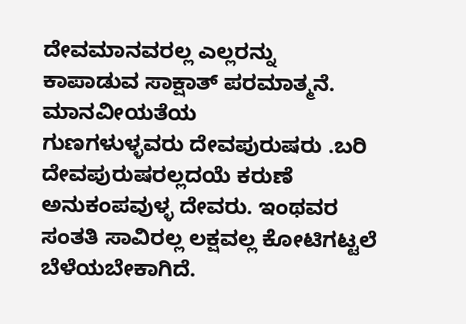ದೇವಮಾನವರಲ್ಲ ಎಲ್ಲರನ್ನು
ಕಾಪಾಡುವ ಸಾಕ್ಷಾತ್ ಪರಮಾತ್ಮನೆ. ಮಾನವೀಯತೆಯ
ಗುಣಗಳುಳ್ಳವರು ದೇವಪುರುಷರು‌ .ಬರಿ ದೇವಪುರುಷರಲ್ಲದಯೆ ಕರುಣೆ ಅನುಕಂಪವುಳ್ಳ ದೇವರು. ಇಂಥವರ ಸಂತತಿ ಸಾವಿರಲ್ಲ ಲಕ್ಷವಲ್ಲ ಕೋಟಿಗಟ್ಟಲೆ ಬೆಳೆಯಬೇಕಾಗಿದೆ.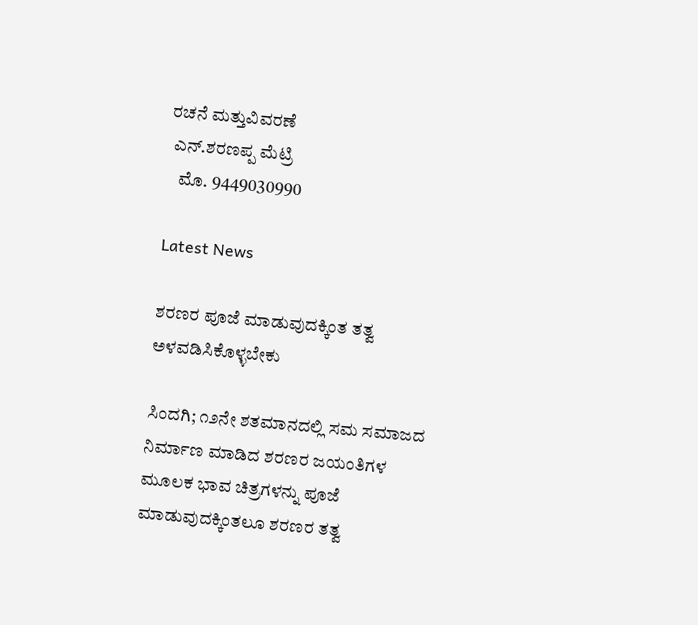ರಚನೆ ಮತ್ತುವಿವರಣೆ
 ಎನ್.ಶರಣಪ್ಪ‌ ಮೆಟ್ರಿ
   ಮೊ. 9449030990

Latest News

ಶರಣರ ಪೂಜೆ ಮಾಡುವುದಕ್ಕಿಂತ ತತ್ವ ಅಳವಡಿಸಿಕೊಳ್ಳಬೇಕು

ಸಿಂದಗಿ; ೧೨ನೇ ಶತಮಾನದಲ್ಲಿ ಸಮ ಸಮಾಜದ ನಿರ್ಮಾಣ ಮಾಡಿದ ಶರಣರ ಜಯಂತಿಗಳ ಮೂಲಕ ಭಾವ ಚಿತ್ರಗಳನ್ನು ಪೂಜೆ ಮಾಡುವುದಕ್ಕಿಂತಲೂ ಶರಣರ ತತ್ವ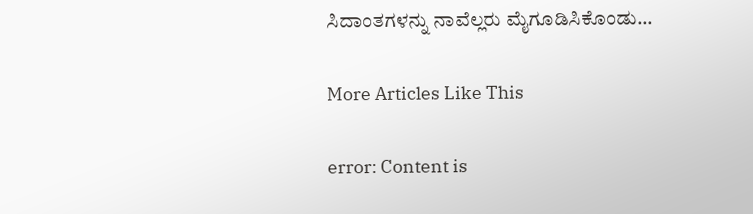ಸಿದಾಂತಗಳನ್ನು ನಾವೆಲ್ಲರು ಮೈಗೂಡಿಸಿಕೊಂಡು...

More Articles Like This

error: Content is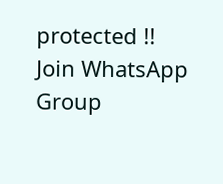protected !!
Join WhatsApp Group